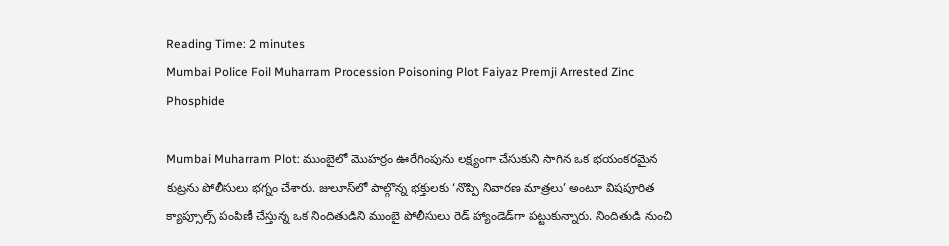Reading Time: 2 minutes
Mumbai Police Foil Muharram Procession Poisoning Plot Faiyaz Premji Arrested Zinc Phosphide

Mumbai Muharram Plot: ముంబైలో మొహర్రం ఊరేగింపును లక్ష్యంగా చేసుకుని సాగిన ఒక భయంకరమైన కుట్రను పోలీసులు భగ్నం చేశారు. జులూస్‌లో పాల్గొన్న భక్తులకు ‘నొప్పి నివారణ మాత్రలు’ అంటూ విషపూరిత క్యాప్సూల్స్ పంపిణీ చేస్తున్న ఒక నిందితుడిని ముంబై పోలీసులు రెడ్ హ్యాండెడ్‌గా పట్టుకున్నారు. నిందితుడి నుంచి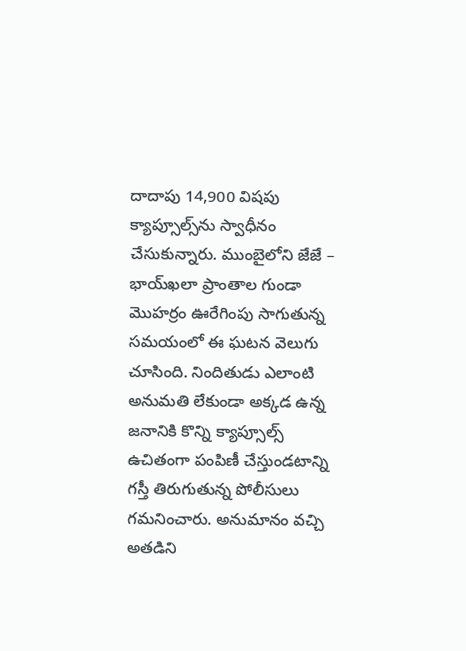దాదాపు 14,900 విషపు క్యాప్సూల్స్‌ను స్వాధీనం చేసుకున్నారు. ముంబైలోని జేజే – భాయ్‌ఖలా ప్రాంతాల గుండా మొహర్రం ఊరేగింపు సాగుతున్న సమయంలో ఈ ఘటన వెలుగు చూసింది. నిందితుడు ఎలాంటి అనుమతి లేకుండా అక్కడ ఉన్న జనానికి కొన్ని క్యాప్సూల్స్ ఉచితంగా పంపిణీ చేస్తుండటాన్ని గస్తీ తిరుగుతున్న పోలీసులు గమనించారు. అనుమానం వచ్చి అతడిని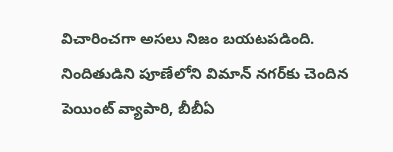విచారించగా అసలు నిజం బయటపడింది. నిందితుడిని పూణేలోని విమాన్ నగర్‌కు చెందిన పెయింట్ వ్యాపారి, బీబీఏ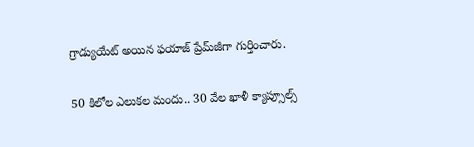గ్రాడ్యుయేట్ అయిన ఫయాజ్ ప్రేమ్‌జీగా గుర్తించారు.

50 కిలోల ఎలుకల మందు.. 30 వేల ఖాళీ క్యాప్సూల్స్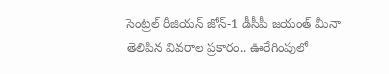సెంట్రల్ రీజియన్ జోన్-1 డీసీపీ జయంత్ మీనా తెలిపిన వివరాల ప్రకారం.. ఊరేగింపులో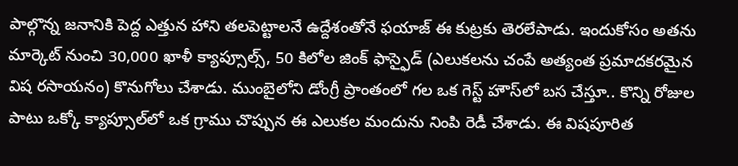పాల్గొన్న జనానికి పెద్ద ఎత్తున హాని తలపెట్టాలనే ఉద్దేశంతోనే ఫయాజ్ ఈ కుట్రకు తెరలేపాడు. ఇందుకోసం అతను మార్కెట్ నుంచి 30,000 ఖాళీ క్యాప్సూల్స్, 50 కిలోల జింక్ ఫాస్ఫైడ్ (ఎలుకలను చంపే అత్యంత ప్రమాదకరమైన విష రసాయనం) కొనుగోలు చేశాడు. ముంబైలోని డోంగ్రీ ప్రాంతంలో గల ఒక గెస్ట్ హౌస్‌లో బస చేస్తూ.. కొన్ని రోజుల పాటు ఒక్కో క్యాప్సూల్‌లో ఒక గ్రాము చొప్పున ఈ ఎలుకల మందును నింపి రెడీ చేశాడు. ఈ విషపూరిత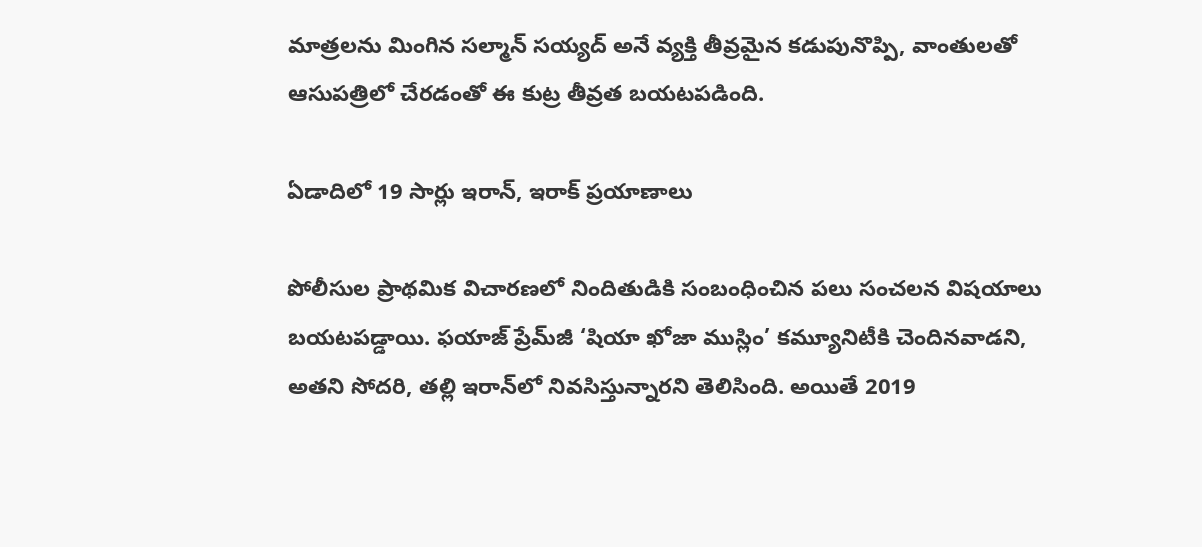మాత్రలను మింగిన సల్మాన్ సయ్యద్ అనే వ్యక్తి తీవ్రమైన కడుపునొప్పి, వాంతులతో ఆసుపత్రిలో చేరడంతో ఈ కుట్ర తీవ్రత బయటపడింది.

ఏడాదిలో 19 సార్లు ఇరాన్, ఇరాక్ ప్రయాణాలు

పోలీసుల ప్రాథమిక విచారణలో నిందితుడికి సంబంధించిన పలు సంచలన విషయాలు బయటపడ్డాయి. ఫయాజ్ ప్రేమ్‌జీ ‘షియా ఖోజా ముస్లిం’ కమ్యూనిటీకి చెందినవాడని, అతని సోదరి, తల్లి ఇరాన్‌లో నివసిస్తున్నారని తెలిసింది. అయితే 2019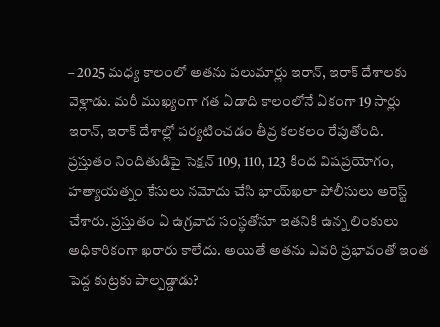– 2025 మధ్య కాలంలో అతను పలుమార్లు ఇరాన్, ఇరాక్ దేశాలకు వెళ్లాడు. మరీ ముఖ్యంగా గత ఏడాది కాలంలోనే ఏకంగా 19 సార్లు ఇరాన్, ఇరాక్ దేశాల్లో పర్యటించడం తీవ్ర కలకలం రేపుతోంది. ప్రస్తుతం నిందితుడిపై సెక్షన్ 109, 110, 123 కింద విషప్రయోగం, హత్యాయత్నం కేసులు నమోదు చేసి భాయ్‌ఖలా పోలీసులు అరెస్ట్ చేశారు. ప్రస్తుతం ఏ ఉగ్రవాద సంస్థతోనూ ఇతనికి ఉన్న లింకులు అధికారికంగా ఖరారు కాలేదు. అయితే అతను ఎవరి ప్రభావంతో ఇంత పెద్ద కుట్రకు పాల్పడ్డాడు?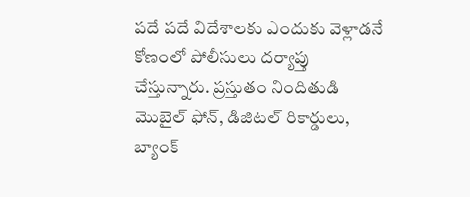పదే పదే విదేశాలకు ఎందుకు వెళ్లాడనే కోణంలో పోలీసులు దర్యాప్తు చేస్తున్నారు. ప్రస్తుతం నిందితుడి మొబైల్ ఫోన్, డిజిటల్ రికార్డులు, బ్యాంక్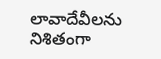లావాదేవీలను నిశితంగా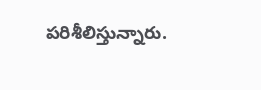పరిశీలిస్తున్నారు.